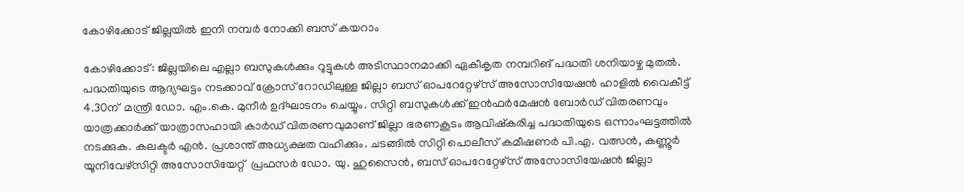കോഴിക്കോട് ജില്ലയില്‍ ഇനി നമ്പര്‍ നോക്കി ബസ് കയറാം

കോഴിക്കോട്: ജില്ലയിലെ എല്ലാ ബസുകള്‍ക്കും റൂട്ടുകള്‍ അടിസ്ഥാനമാക്കി ഏകീകൃത നമ്പറിങ് പദ്ധതി ശനിയാഴ്ച മുതല്‍. പദ്ധതിയുടെ ആദ്യഘട്ടം നടക്കാവ് ക്രോസ് റോഡിലുള്ള ജില്ലാ ബസ് ഓപറേറ്റേഴ്സ് അസോസിയേഷന്‍ ഹാളില്‍ വൈകീട്ട് 4.30ന്  മന്ത്രി ഡോ. എം.കെ. മുനീര്‍ ഉദ്ഘാടനം ചെയ്യും. സിറ്റി ബസുകള്‍ക്ക് ഇന്‍ഫര്‍മേഷന്‍ ബോര്‍ഡ് വിതരണവും യാത്രക്കാര്‍ക്ക് യാത്രാസഹായി കാര്‍ഡ് വിതരണവുമാണ് ജില്ലാ ഭരണകൂടം ആവിഷ്കരിച്ച പദ്ധതിയുടെ ഒന്നാംഘട്ടത്തില്‍ നടക്കുക. കലക്ടര്‍ എന്‍. പ്രശാന്ത് അധ്യക്ഷത വഹിക്കും. ചടങ്ങില്‍ സിറ്റി പൊലീസ് കമീഷണര്‍ പി.എ. വത്സന്‍, കണ്ണൂര്‍ യൂനിവേഴ്സിറ്റി അസോസിയേറ്റ്  പ്രഫസര്‍ ഡോ. യു. ഹുസൈന്‍, ബസ് ഓപറേറ്റേഴ്സ് അസോസിയേഷന്‍ ജില്ലാ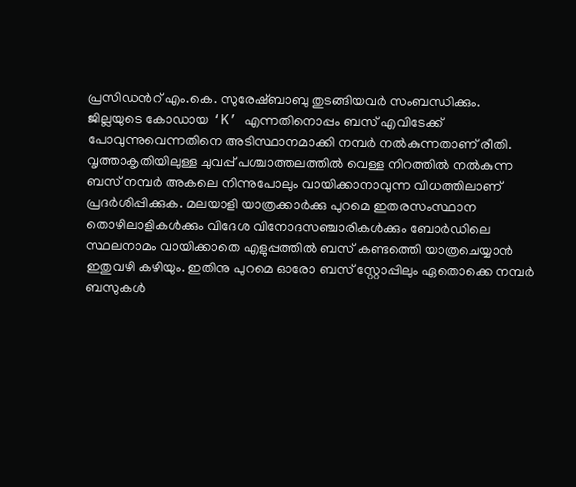പ്രസിഡന്‍റ് എം.കെ. സുരേഷ്ബാബു തുടങ്ങിയവര്‍ സംബന്ധിക്കും.
ജില്ലയുടെ കോഡായ ‘K’ എന്നതിനൊപ്പം ബസ് എവിടേക്ക് പോവുന്നുവെന്നതിനെ അടിസ്ഥാനമാക്കി നമ്പര്‍ നല്‍കുന്നതാണ് രീതി. വൃത്താകൃതിയിലുള്ള ചുവപ്പ് പശ്ചാത്തലത്തില്‍ വെള്ള നിറത്തില്‍ നല്‍കുന്ന ബസ് നമ്പര്‍ അകലെ നിന്നുപോലും വായിക്കാനാവുന്ന വിധത്തിലാണ് പ്രദര്‍ശിപ്പിക്കുക. മലയാളി യാത്രക്കാര്‍ക്കു പുറമെ ഇതരസംസ്ഥാന തൊഴിലാളികള്‍ക്കും വിദേശ വിനോദസഞ്ചാരികള്‍ക്കും ബോര്‍ഡിലെ സ്ഥലനാമം വായിക്കാതെ എളുപ്പത്തില്‍ ബസ് കണ്ടത്തെി യാത്രചെയ്യാന്‍ ഇതുവഴി കഴിയും. ഇതിനു പുറമെ ഓരോ ബസ് സ്റ്റോപ്പിലും ഏതൊക്കെ നമ്പര്‍ ബസുകള്‍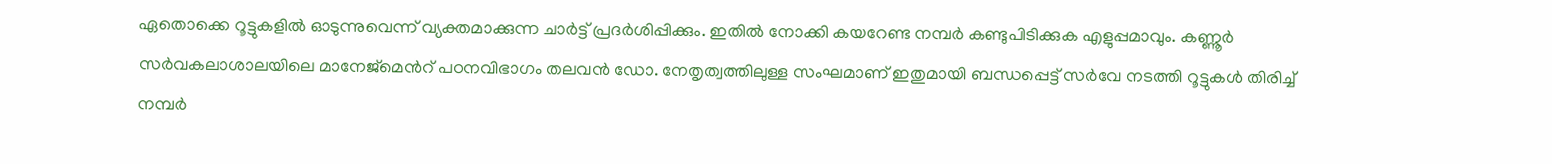ഏതൊക്കെ റൂട്ടുകളില്‍ ഓടുന്നുവെന്ന് വ്യക്തമാക്കുന്ന ചാര്‍ട്ട് പ്രദര്‍ശിപ്പിക്കും. ഇതില്‍ നോക്കി കയറേണ്ട നമ്പര്‍ കണ്ടുപിടിക്കുക എളുപ്പമാവും. കണ്ണൂര്‍ സര്‍വകലാശാലയിലെ മാനേജ്മെന്‍റ് പഠനവിഭാഗം തലവന്‍ ഡോ. നേതൃത്വത്തിലുള്ള സംഘമാണ് ഇതുമായി ബന്ധപ്പെട്ട് സര്‍വേ നടത്തി റൂട്ടുകള്‍ തിരിച്ച് നമ്പര്‍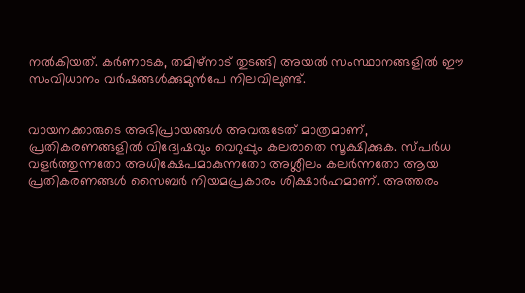നല്‍കിയത്. കര്‍ണാടക, തമിഴ്നാട് തുടങ്ങി അയല്‍ സംസ്ഥാനങ്ങളില്‍ ഈ സംവിധാനം വര്‍ഷങ്ങള്‍ക്കുമുന്‍പേ നിലവിലുണ്ട്.


വായനക്കാരുടെ അഭിപ്രായങ്ങള്‍ അവരുടേത് മാത്രമാണ്, പ്രതികരണങ്ങളിൽ വിദ്വേഷവും വെറുപ്പും കലരാതെ സൂക്ഷിക്കുക. സ്പർധ വളർത്തുന്നതോ അധിക്ഷേപമാകുന്നതോ അശ്ലീലം കലർന്നതോ ആയ പ്രതികരണങ്ങൾ സൈബർ നിയമപ്രകാരം ശിക്ഷാർഹമാണ്. അത്തരം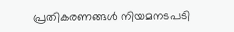പ്രതികരണങ്ങൾ നിയമനടപടി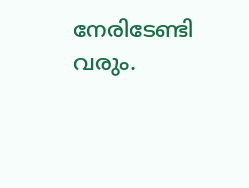നേരിടേണ്ടി വരും.